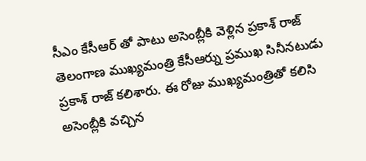సీఎం కేసీఆర్ తో పాటు అసెంబ్లీకి వెళ్లిన ప్రకాశ్ రాజ్
తెలంగాణ ముఖ్యమంత్రి కేసీఆర్ను ప్రముఖ సినీనటుడు ప్రకాశ్ రాజ్ కలిశారు. ఈ రోజు ముఖ్యమంత్రితో కలిసి అసెంబ్లీకి వచ్చిన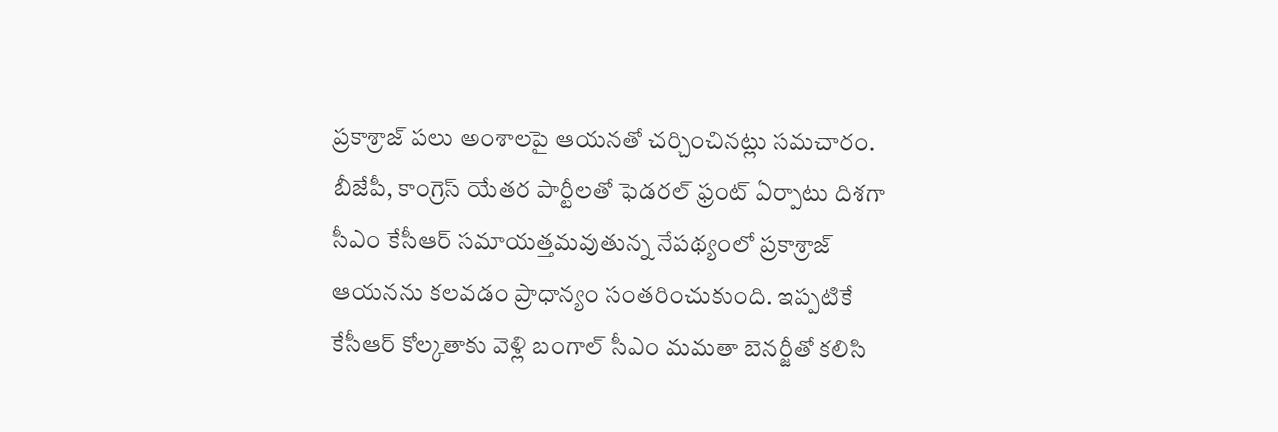ప్రకాశ్రాజ్ పలు అంశాలపై ఆయనతో చర్చించినట్లు సమచారం. బీజేపీ, కాంగ్రెస్ యేతర పార్టీలతో ఫెడరల్ ఫ్రంట్ ఏర్పాటు దిశగా సీఎం కేసీఆర్ సమాయత్తమవుతున్న నేపథ్యంలో ప్రకాశ్రాజ్ ఆయనను కలవడం ప్రాధాన్యం సంతరించుకుంది. ఇప్పటికే కేసీఆర్ కోల్కతాకు వెళ్లి బంగాల్ సీఎం మమతా బెనర్జీతో కలిసి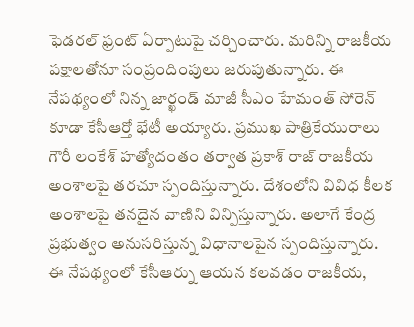ఫెడరల్ ఫ్రంట్ ఏర్పాటుపై చర్చించారు. మరిన్ని రాజకీయ పక్షాలతోనూ సంప్రందింపులు జరుపుతున్నారు. ఈ నేపథ్యంలో నిన్న జార్ఖండ్ మాజీ సీఎం హేమంత్ సోరెన్ కూడా కేసీఆర్తో భేటీ అయ్యారు. ప్రముఖ పాత్రికేయురాలు గౌరీ లంకేశ్ హత్యోదంతం తర్వాత ప్రకాశ్ రాజ్ రాజకీయ అంశాలపై తరచూ స్పందిస్తున్నారు. దేశంలోని వివిధ కీలక అంశాలపై తనదైన వాణిని విన్పిస్తున్నారు. అలాగే కేంద్ర ప్రభుత్వం అనుసరిస్తున్న విధానాలపైన స్పందిస్తున్నారు. ఈ నేపథ్యంలో కేసీఆర్ను ఆయన కలవడం రాజకీయ,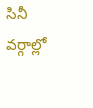సినీ వర్గాల్లో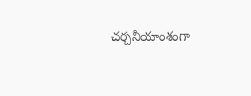చర్చనీయాంశంగా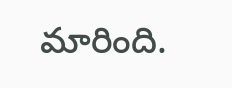మారింది.